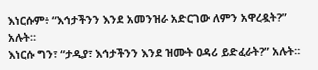እነርሱም፥ “እኅታችንን እንደ አመንዝራ አድርገው ለምን አዋረዷት?” አሉት።
እነርሱ ግን፣ “ታዲያ፣ እኅታችንን እንደ ዝሙት ዐዳሪ ይድፈራት?” አሉት።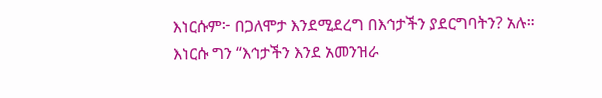እነርሱም፦ በጋለሞታ እንደሚደረግ በእኅታችን ያደርግባትን? አሉ።
እነርሱ ግን “እኅታችን እንደ አመንዝራ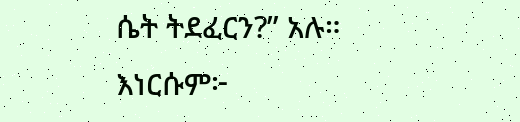ሴት ትደፈርን?” አሉ።
እነርሱም፦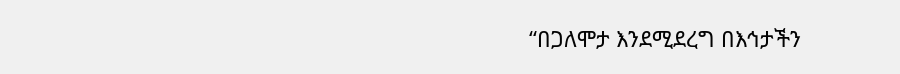“በጋለሞታ እንደሚደረግ በእኅታችን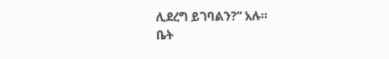ሊደረግ ይገባልን?” አሉ።
ቤት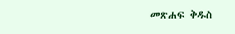መጽሐፍ ቅዱስ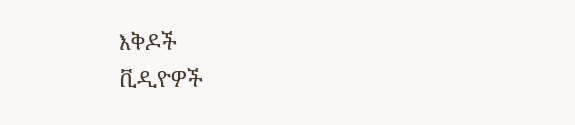እቅዶች
ቪዲዮዎች